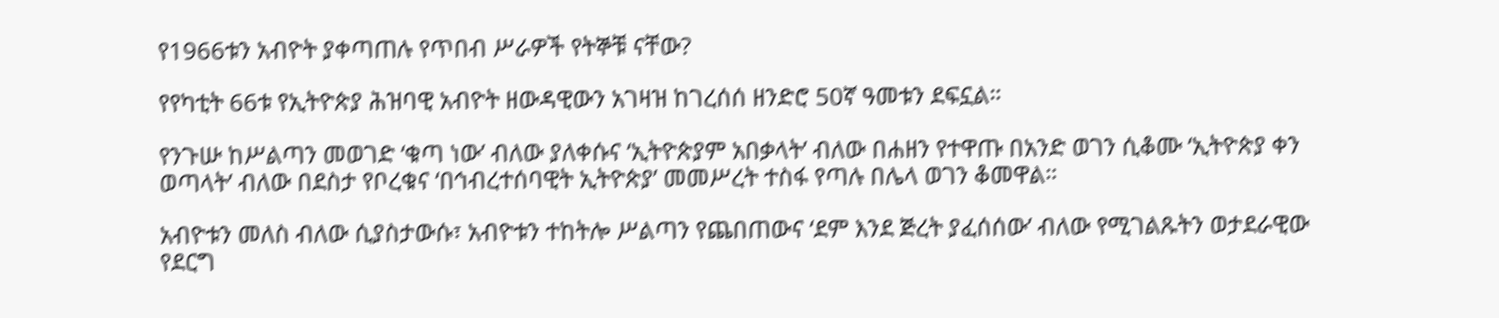የ1966ቱን አብዮት ያቀጣጠሉ የጥበብ ሥራዎች የትኞቹ ናቸው?

የየካቲት 66ቱ የኢትዮጵያ ሕዝባዊ አብዮት ዘውዳዊውን አገዛዝ ከገረሰሰ ዘንድሮ 50ኛ ዓመቱን ደፍኗል።

የንጉሡ ከሥልጣን መወገድ ‘ቁጣ ነው’ ብለው ያለቀሱና ‘ኢትዮጵያም አበቃላት’ ብለው በሐዘን የተዋጡ በአንድ ወገን ሲቆሙ ‘ኢትዮጵያ ቀን ወጣላት’ ብለው በደስታ የቦረቁና ‘በኅብረተሰባዊት ኢትዮጵያ’ መመሥረት ተስፋ የጣሉ በሌላ ወገን ቆመዋል።

አብዮቱን መለስ ብለው ሲያስታውሱ፣ አብዮቱን ተከትሎ ሥልጣን የጨበጠውና ‘ደም እንደ ጅረት ያፈሰሰው’ ብለው የሚገልጹትን ወታደራዊው የደርግ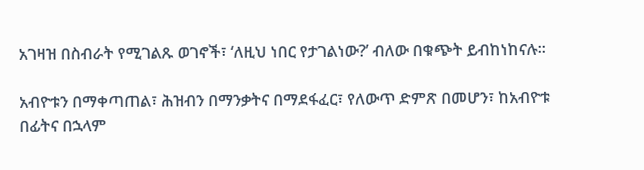አገዛዝ በስብራት የሚገልጹ ወገኖች፣ ‘ለዚህ ነበር የታገልነው?’ ብለው በቁጭት ይብከነከናሉ።

አብዮቱን በማቀጣጠል፣ ሕዝብን በማንቃትና በማደፋፈር፣ የለውጥ ድምጽ በመሆን፣ ከአብዮቱ በፊትና በኋላም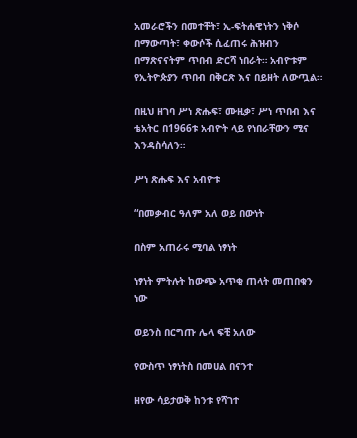አመራሮችን በመተቸት፣ ኢ-ፍትሐዊነትን ነቅሶ በማውጣት፣ ቀውሶች ሲፈጠሩ ሕዝብን በማጽናናትም ጥበብ ድርሻ ነበራት። አብዮቱም የኢትዮጵያን ጥበብ በቅርጽ እና በይዘት ለውጧል።

በዚህ ዘገባ ሥነ ጽሑፍ፣ ሙዚቃ፣ ሥነ ጥበብ እና ቴአትር በ1966ቱ አብዮት ላይ የነበራቸውን ሚና እንዳስሳለን።

ሥነ ጽሑፍ እና አብዮቱ

“በመቃብር ዓለም አለ ወይ በውነት

በስም አጠራሩ ሚባል ነፃነት

ነፃነት ምትሉት ከውጭ አጥቂ ጠላት መጠበቁን ነው

ወይንስ በርግጡ ሌላ ፍቺ አለው

የውስጥ ነፃነትስ በመሀል በናንተ

ዘየው ሳይታወቅ ከንቱ የሻገተ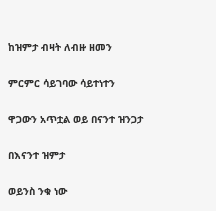ከዝምታ ብዛት ለብዙ ዘመን

ምርምር ሳይገባው ሳይተነተን

ዋጋውን አጥቷል ወይ በናንተ ዝንጋታ

በእናንተ ዝምታ

ወይንስ ንቁ ነው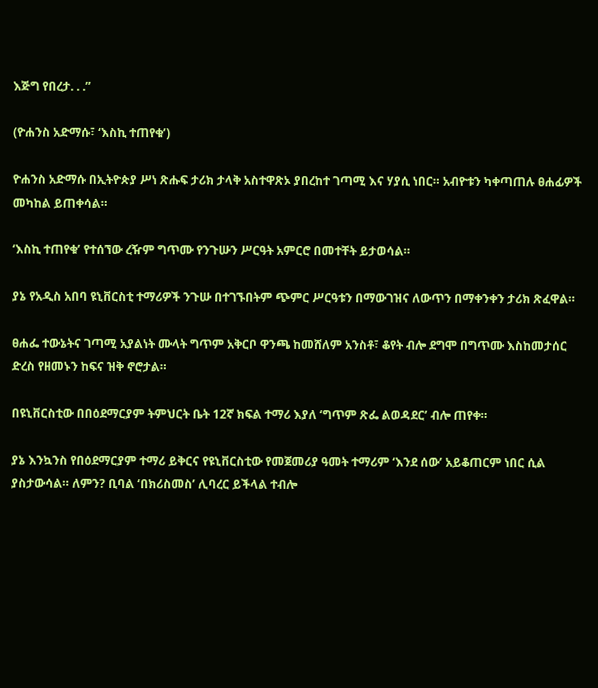እጅግ የበረታ. . .”

(ዮሐንስ አድማሱ፣ ‘እስኪ ተጠየቁ’)

ዮሐንስ አድማሱ በኢትዮጵያ ሥነ ጽሑፍ ታሪክ ታላቅ አስተዋጽኦ ያበረከተ ገጣሚ እና ሃያሲ ነበር። አብዮቱን ካቀጣጠሉ ፀሐፊዎች መካከል ይጠቀሳል።

‘እስኪ ተጠየቁ’ የተሰኘው ረዥም ግጥሙ የንጉሡን ሥርዓት አምርሮ በመተቸት ይታወሳል።

ያኔ የአዲስ አበባ ዩኒቨርስቲ ተማሪዎች ንጉሡ በተገኙበትም ጭምር ሥርዓቱን በማውገዝና ለውጥን በማቀንቀን ታሪክ ጽፈዋል።

ፀሐፌ ተውኔትና ገጣሚ አያልነት ሙላት ግጥም አቅርቦ ዋንጫ ከመሸለም አንስቶ፣ ቆየት ብሎ ደግሞ በግጥሙ እስከመታሰር ድረስ የዘመኑን ከፍና ዝቅ ኖሮታል።

በዩኒቨርስቲው በበዕደማርያም ትምህርት ቤት 12ኛ ክፍል ተማሪ እያለ ‘ግጥም ጽፌ ልወዳደር’ ብሎ ጠየቀ።

ያኔ እንኳንስ የበዕደማርያም ተማሪ ይቅርና የዩኒቨርስቲው የመጀመሪያ ዓመት ተማሪም ‘እንደ ሰው’ አይቆጠርም ነበር ሲል ያስታውሳል። ለምን? ቢባል ‘በክሪስመስ’ ሊባረር ይችላል ተብሎ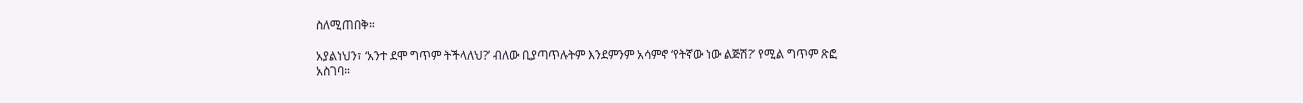ስለሚጠበቅ።

አያልነህን፣ ‘አንተ ደሞ ግጥም ትችላለህ?’ ብለው ቢያጣጥሉትም እንደምንም አሳምኖ ‘የትኛው ነው ልጅሽ?’ የሚል ግጥም ጽፎ አስገባ።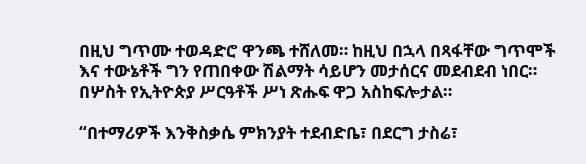በዚህ ግጥሙ ተወዳድሮ ዋንጫ ተሸለመ። ከዚህ በኋላ በጻፋቸው ግጥሞች እና ተውኔቶች ግን የጠበቀው ሽልማት ሳይሆን መታሰርና መደብደብ ነበር። በሦስት የኢትዮጵያ ሥርዓቶች ሥነ ጽሑፍ ዋጋ አስከፍሎታል።

“በተማሪዎች እንቅስቃሴ ምክንያት ተደብድቤ፣ በደርግ ታስሬ፣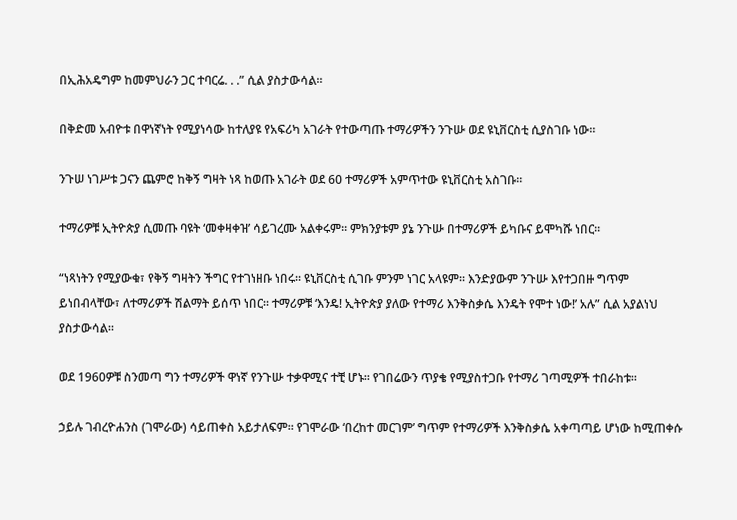በኢሕአዴግም ከመምህራን ጋር ተባርሬ. . .” ሲል ያስታውሳል።

በቅድመ አብዮቱ በዋነኛነት የሚያነሳው ከተለያዩ የአፍሪካ አገራት የተውጣጡ ተማሪዎችን ንጉሡ ወደ ዩኒቨርስቲ ሲያስገቡ ነው።

ንጉሠ ነገሥቱ ጋናን ጨምሮ ከቅኝ ግዛት ነጻ ከወጡ አገራት ወደ 60 ተማሪዎች አምጥተው ዩኒቨርስቲ አስገቡ።

ተማሪዎቹ ኢትዮጵያ ሲመጡ ባዩት ‘መቀዛቀዝ’ ሳይገረሙ አልቀሩም። ምክንያቱም ያኔ ንጉሡ በተማሪዎች ይካቡና ይሞካሹ ነበር።

“ነጻነትን የሚያውቁ፣ የቅኝ ግዛትን ችግር የተገነዘቡ ነበሩ። ዩኒቨርስቲ ሲገቡ ምንም ነገር አላዩም። እንድያውም ንጉሡ እየተጋበዙ ግጥም ይነበብላቸው፣ ለተማሪዎች ሽልማት ይሰጥ ነበር። ተማሪዎቹ ‘እንዴ! ኢትዮጵያ ያለው የተማሪ እንቅስቃሴ እንዴት የሞተ ነው!’ አሉ” ሲል አያልነህ ያስታውሳል።

ወደ 1960ዎቹ ስንመጣ ግን ተማሪዎች ዋነኛ የንጉሡ ተቃዋሚና ተቺ ሆኑ። የገበሬውን ጥያቄ የሚያስተጋቡ የተማሪ ገጣሚዎች ተበራከቱ።

ኃይሉ ገብረዮሐንስ (ገሞራው) ሳይጠቀስ አይታለፍም። የገሞራው ‘በረከተ መርገም’ ግጥም የተማሪዎች እንቅስቃሴ አቀጣጣይ ሆነው ከሚጠቀሱ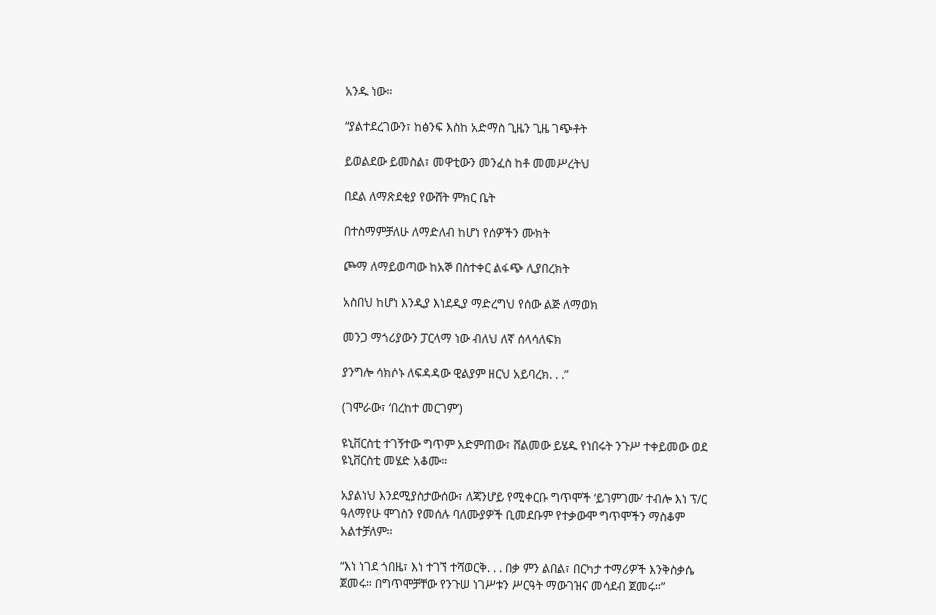አንዱ ነው።

“ያልተደረገውን፣ ከፅንፍ እስከ አድማስ ጊዜን ጊዜ ገጭቶት

ይወልደው ይመስል፣ መዋቲውን መንፈስ ከቶ መመሥረትህ

በደል ለማጽደቂያ የውሸት ምክር ቤት

በተስማምቻለሁ ለማድለብ ከሆነ የሰዎችን ሙክት

ጮማ ለማይወጣው ከአኞ በስተቀር ልፋጭ ሊያበረክት

አስበህ ከሆነ እንዲያ እነደዲያ ማድረግህ የሰው ልጅ ለማወክ

መንጋ ማጎሪያውን ፓርላማ ነው ብለህ ለኛ ሰላሳለፍክ

ያንግሎ ሳክሶኑ ለፍዳዳው ዊልያም ዘርህ አይባረክ. . .”

(ገሞራው፣ ‘በረከተ መርገም’)

ዩኒቨርስቲ ተገኝተው ግጥም አድምጠው፣ ሸልመው ይሄዱ የነበሩት ንጉሥ ተቀይመው ወደ ዩኒቨርስቲ መሄድ አቆሙ።

አያልነህ እንደሚያስታውሰው፣ ለጃንሆይ የሚቀርቡ ግጥሞች ‘ይገምገሙ’ ተብሎ እነ ፕ/ር ዓለማየሁ ሞገስን የመሰሉ ባለሙያዎች ቢመደቡም የተቃውሞ ግጥሞችን ማስቆም አልተቻለም።

“እነ ነገደ ጎበዜ፣ እነ ተገኘ ተሻወርቅ. . . በቃ ምን ልበል፣ በርካታ ተማሪዎች እንቅስቃሴ ጀመሩ። በግጥሞቻቸው የንጉሠ ነገሥቱን ሥርዓት ማውገዝና መሳደብ ጀመሩ።”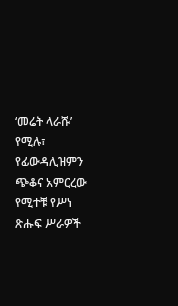‘መሬት ላራሹ’ የሚሉ፣ የፊውዳሊዝምን ጭቆና አምርረው የሚተቹ የሥነ ጽሑፍ ሥራዎች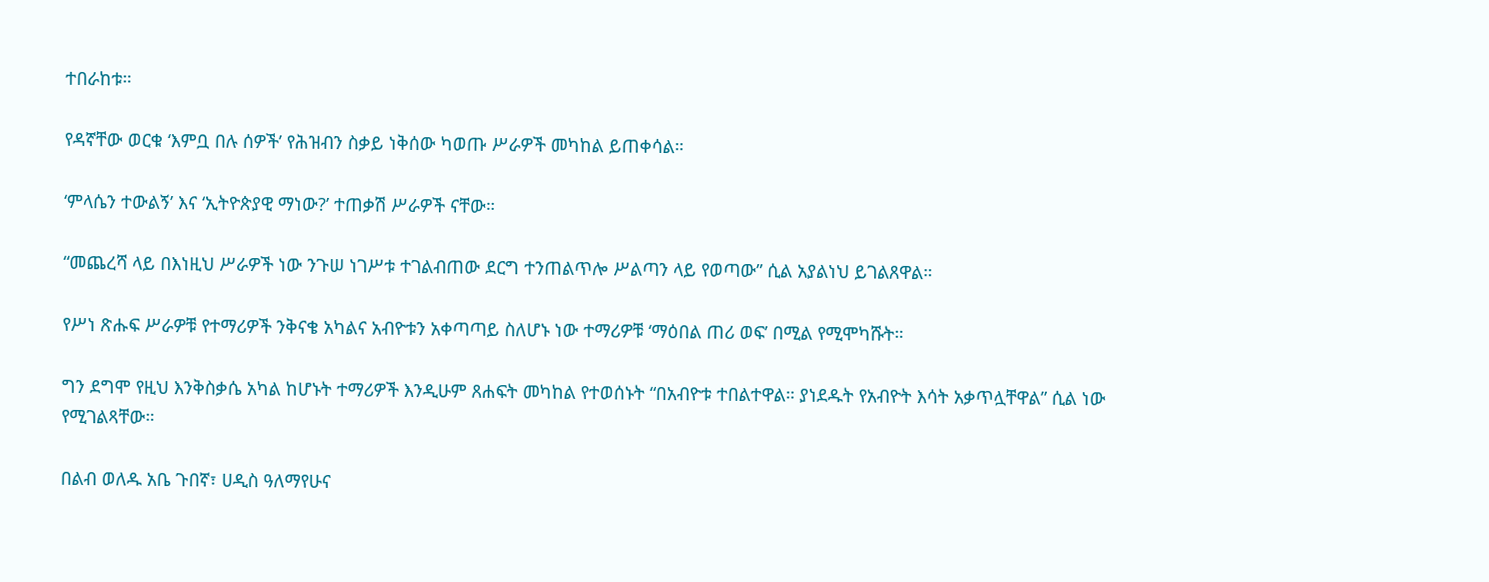ተበራከቱ።

የዳኛቸው ወርቁ ‘እምቧ በሉ ሰዎች’ የሕዝብን ስቃይ ነቅሰው ካወጡ ሥራዎች መካከል ይጠቀሳል።

‘ምላሴን ተውልኝ’ እና ‘ኢትዮጵያዊ ማነው?’ ተጠቃሽ ሥራዎች ናቸው።

“መጨረሻ ላይ በእነዚህ ሥራዎች ነው ንጉሠ ነገሥቱ ተገልብጠው ደርግ ተንጠልጥሎ ሥልጣን ላይ የወጣው” ሲል አያልነህ ይገልጸዋል።

የሥነ ጽሑፍ ሥራዎቹ የተማሪዎች ንቅናቄ አካልና አብዮቱን አቀጣጣይ ስለሆኑ ነው ተማሪዎቹ ‘ማዕበል ጠሪ ወፍ’ በሚል የሚሞካሹት።

ግን ደግሞ የዚህ እንቅስቃሴ አካል ከሆኑት ተማሪዎች እንዲሁም ጸሐፍት መካከል የተወሰኑት “በአብዮቱ ተበልተዋል። ያነደዱት የአብዮት እሳት አቃጥሏቸዋል” ሲል ነው የሚገልጻቸው።

በልብ ወለዱ አቤ ጉበኛ፣ ሀዲስ ዓለማየሁና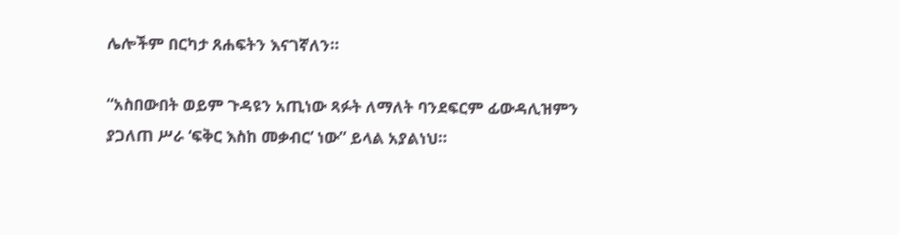ሌሎችም በርካታ ጸሐፍትን እናገኛለን።

“አስበውበት ወይም ጉዳዩን አጢነው ጻፉት ለማለት ባንደፍርም ፊውዳሊዝምን ያጋለጠ ሥራ ‘ፍቅር እስከ መቃብር’ ነው” ይላል አያልነህ።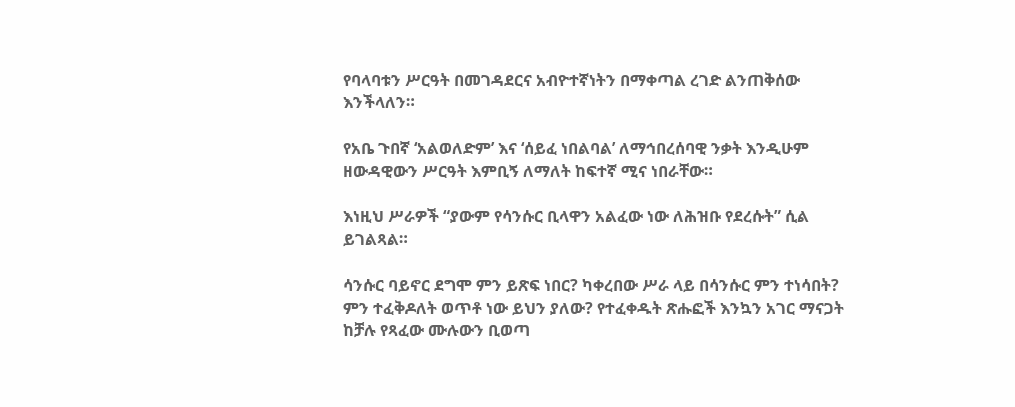የባላባቱን ሥርዓት በመገዳደርና አብዮተኛነትን በማቀጣል ረገድ ልንጠቅሰው እንችላለን።

የአቤ ጉበኛ ‘አልወለድም’ እና ‘ሰይፈ ነበልባል’ ለማኅበረሰባዊ ንቃት እንዲሁም ዘውዳዊውን ሥርዓት እምቢኝ ለማለት ከፍተኛ ሚና ነበራቸው።

እነዚህ ሥራዎች “ያውም የሳንሱር ቢላዋን አልፈው ነው ለሕዝቡ የደረሱት” ሲል ይገልጻል።

ሳንሱር ባይኖር ደግሞ ምን ይጽፍ ነበር? ካቀረበው ሥራ ላይ በሳንሱር ምን ተነሳበት? ምን ተፈቅዶለት ወጥቶ ነው ይህን ያለው? የተፈቀዱት ጽሑፎች እንኳን አገር ማናጋት ከቻሉ የጻፈው ሙሉውን ቢወጣ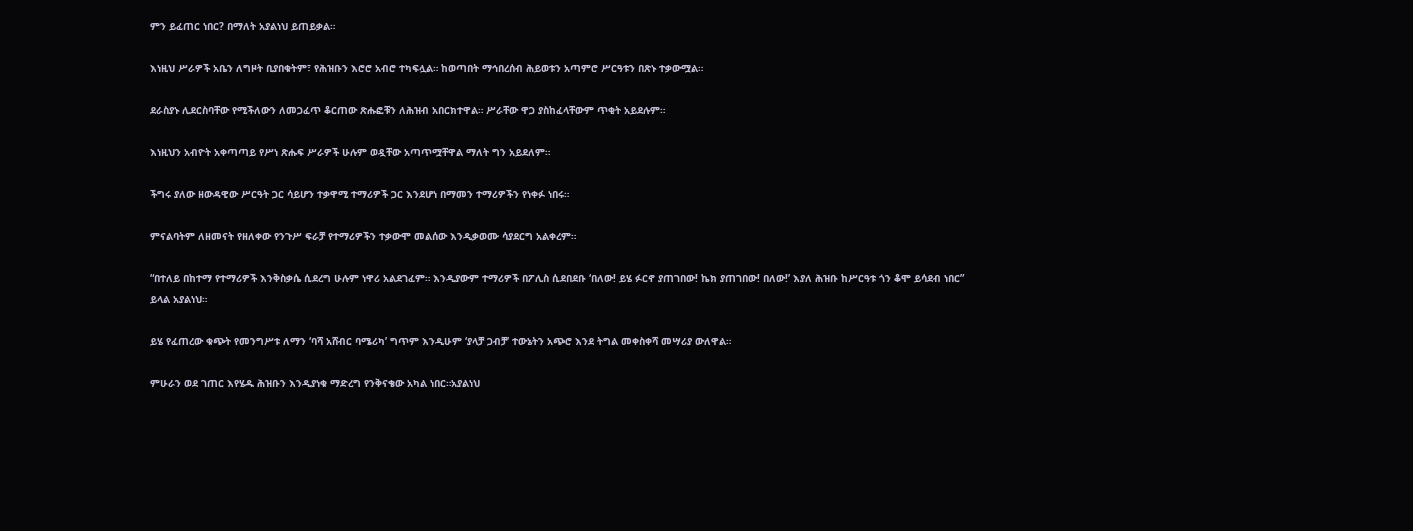ምን ይፈጠር ነበር? በማለት አያልነህ ይጠይቃል።

እነዚህ ሥራዎች አቤን ለግዞት ቢያበቁትም፣ የሕዝቡን እሮሮ አብሮ ተካፍሏል። ከወጣበት ማኅበረሰብ ሕይወቱን አጣምሮ ሥርዓቱን በጽኑ ተቃውሟል።

ደራስያኑ ሊደርስባቸው የሚችለውን ለመጋፈጥ ቆርጠው ጽሑፎቹን ለሕዝብ አበርክተዋል። ሥራቸው ዋጋ ያስከፈላቸውም ጥቂት አይደሉም።

እነዚህን አብዮት አቀጣጣይ የሥነ ጽሑፍ ሥራዎች ሁሉም ወዷቸው አጣጥሟቸዋል ማለት ግን አይደለም።

ችግሩ ያለው ዘውዳዊው ሥርዓት ጋር ሳይሆን ተቃዋሚ ተማሪዎች ጋር እንደሆነ በማመን ተማሪዎችን የነቀፉ ነበሩ።

ምናልባትም ለዘመናት የዘለቀው የንጉሥ ፍራቻ የተማሪዎችን ተቃውሞ መልሰው እንዲቃወሙ ሳያደርግ አልቀረም።

“በተለይ በከተማ የተማሪዎች እንቅስቃሴ ሲደረግ ሁሉም ነዋሪ አልደገፈም። እንዲያውም ተማሪዎች በፖሊስ ሲደበደቡ ‘በለው! ይሄ ፉርኖ ያጠገበው! ኬክ ያጠገበው! በለው!’ እያለ ሕዝቡ ከሥርዓቱ ጎን ቆሞ ይሳደብ ነበር” ይላል አያልነህ።

ይሄ የፈጠረው ቁጭት የመንግሥቱ ለማን ‘ባሻ አሸብር ባሜሪካ’ ግጥም እንዲሁም ‘ያላቻ ጋብቻ’ ተውኔትን አጭሮ እንደ ትግል መቀስቀሻ መሣሪያ ውለዋል።

ምሁራን ወደ ገጠር እየሄዱ ሕዝቡን እንዲያነቁ ማድረግ የንቅናቄው አካል ነበር።አያልነህ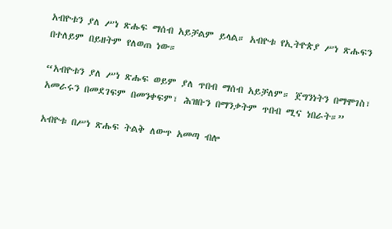አብዮቱን ያለ ሥነ ጽሑፍ ማሰብ አይቻልም ይላል። አብዮቱ የኢትዮጵያ ሥነ ጽሑፍን በተለይም በይዘትም የለወጠ ነው።

“አብዮቱን ያለ ሥነ ጽሑፍ ወይም ያለ ጥበብ ማሰብ አይቻለም። ጀግንነትን በማሞገስ፣ አመራሩን በመደገፍም በመንቀፍም፣ ሕዝቡን በማንቃትም ጥበብ ሚና ነበራት።”

አብዮቱ በሥነ ጽሑፍ ትልቅ ለውጥ አመጣ ብሎ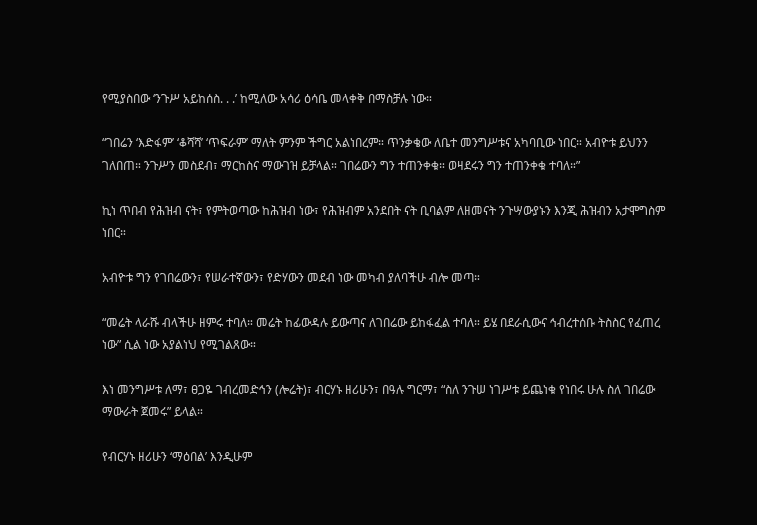የሚያስበው ‘ንጉሥ አይከሰስ. . .’ ከሚለው አሳሪ ዕሳቤ መላቀቅ በማስቻሉ ነው።

“ገበሬን ‘እድፋም’ ‘ቆሻሻ’ ‘ጥፍራም’ ማለት ምንም ችግር አልነበረም። ጥንቃቄው ለቤተ መንግሥቱና አካባቢው ነበር። አብዮቱ ይህንን ገለበጠ። ንጉሥን መስደብ፣ ማርከስና ማውገዝ ይቻላል። ገበሬውን ግን ተጠንቀቁ። ወዛደሩን ግን ተጠንቀቁ ተባለ።”

ኪነ ጥበብ የሕዝብ ናት፣ የምትወጣው ከሕዝብ ነው፣ የሕዝብም አንደበት ናት ቢባልም ለዘመናት ንጉሣውያኑን እንጂ ሕዝብን አታሞግስም ነበር።

አብዮቱ ግን የገበሬውን፣ የሠራተኛውን፣ የድሃውን መደብ ነው መካብ ያለባችሁ ብሎ መጣ።

“መሬት ላራሹ ብላችሁ ዘምሩ ተባለ። መሬት ከፊውዳሉ ይውጣና ለገበሬው ይከፋፈል ተባለ። ይሄ በደራሲውና ኅብረተሰቡ ትስስር የፈጠረ ነው” ሲል ነው አያልነህ የሚገልጸው።

እነ መንግሥቱ ለማ፣ ፀጋዬ ገብረመድኅን (ሎሬት)፣ ብርሃኑ ዘሪሁን፣ በዓሉ ግርማ፣ “ስለ ንጉሠ ነገሥቱ ይጨነቁ የነበሩ ሁሉ ስለ ገበሬው ማውራት ጀመሩ” ይላል።

የብርሃኑ ዘሪሁን ‘ማዕበል’ እንዲሁም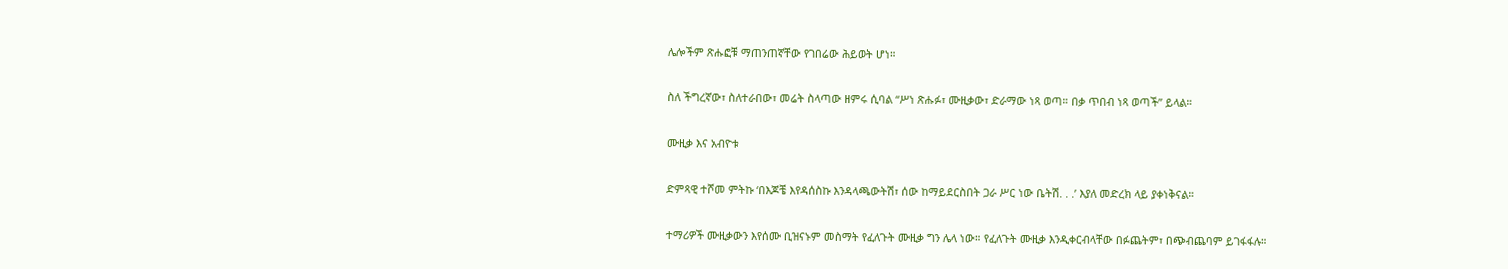ሌሎችም ጽሑፎቹ ማጠንጠኛቸው የገበሬው ሕይወት ሆነ።

ስለ ችግረኛው፣ ስለተራበው፣ መሬት ስላጣው ዘምሩ ሲባል “ሥነ ጽሑፉ፣ ሙዚቃው፣ ድራማው ነጻ ወጣ። በቃ ጥበብ ነጻ ወጣች” ይላል።

ሙዚቃ እና አብዮቱ

ድምጻዊ ተሾመ ምትኩ ‘በእጆቼ እየዳሰስኩ እንዳላጫውትሽ፣ ሰው ከማይደርስበት ጋራ ሥር ነው ቤትሽ. . .’ እያለ መድረክ ላይ ያቀነቅናል።

ተማሪዎች ሙዚቃውን እየሰሙ ቢዝናኑም መስማት የፈለጉት ሙዚቃ ግን ሌላ ነው። የፈለጉት ሙዚቃ እንዲቀርብላቸው በፉጨትም፣ በጭብጨባም ይገፋፋሉ።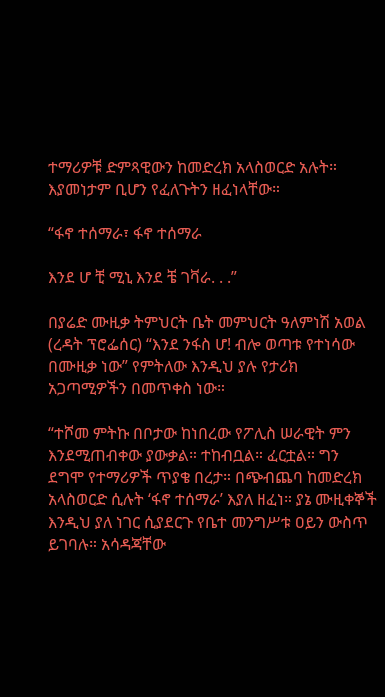ተማሪዎቹ ድምጻዊውን ከመድረክ አላስወርድ አሉት። እያመነታም ቢሆን የፈለጉትን ዘፈነላቸው።

“ፋኖ ተሰማራ፣ ፋኖ ተሰማራ

እንደ ሆ ቺ ሚኒ እንደ ቼ ገቫራ. . .”

በያሬድ ሙዚቃ ትምህርት ቤት መምህርት ዓለምነሽ አወል (ረዳት ፕሮፌሰር) “እንደ ንፋስ ሆ! ብሎ ወጣቱ የተነሳው በሙዚቃ ነው” የምትለው እንዲህ ያሉ የታሪክ አጋጣሚዎችን በመጥቀስ ነው።

“ተሾመ ምትኩ በቦታው ከነበረው የፖሊስ ሠራዊት ምን እንደሚጠብቀው ያውቃል። ተከብቧል። ፈርቷል። ግን ደግሞ የተማሪዎች ጥያቄ በረታ። በጭብጨባ ከመድረክ አላስወርድ ሲሉት ‘ፋኖ ተሰማራ’ እያለ ዘፈነ። ያኔ ሙዚቀኞች እንዲህ ያለ ነገር ሲያደርጉ የቤተ መንግሥቱ ዐይን ውስጥ ይገባሉ። አሳዳጃቸው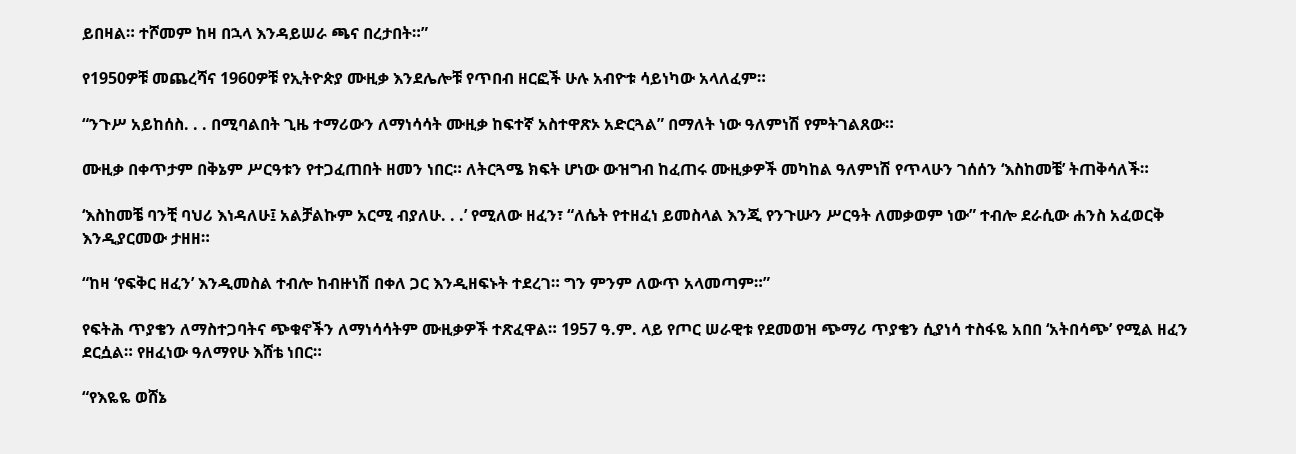ይበዛል። ተሾመም ከዛ በኋላ እንዳይሠራ ጫና በረታበት።”

የ1950ዎቹ መጨረሻና 1960ዎቹ የኢትዮጵያ ሙዚቃ እንደሌሎቹ የጥበብ ዘርፎች ሁሉ አብዮቱ ሳይነካው አላለፈም።

“ንጉሥ አይከሰስ. . . በሚባልበት ጊዜ ተማሪውን ለማነሳሳት ሙዚቃ ከፍተኛ አስተዋጽኦ አድርጓል” በማለት ነው ዓለምነሽ የምትገልጸው።

ሙዚቃ በቀጥታም በቅኔም ሥርዓቱን የተጋፈጠበት ዘመን ነበር። ለትርጓሜ ክፍት ሆነው ውዝግብ ከፈጠሩ ሙዚቃዎች መካከል ዓለምነሽ የጥላሁን ገሰሰን ‘እስከመቼ’ ትጠቅሳለች።

‘እስከመቼ ባንቺ ባህሪ እነዳለሁ፤ አልቻልኩም አርሚ ብያለሁ. . .’ የሚለው ዘፈን፣ “ለሴት የተዘፈነ ይመስላል እንጂ የንጉሡን ሥርዓት ለመቃወም ነው” ተብሎ ደራሲው ሐንስ አፈወርቅ እንዲያርመው ታዘዘ።

“ከዛ ‘የፍቅር ዘፈን’ እንዲመስል ተብሎ ከብዙነሽ በቀለ ጋር እንዲዘፍኑት ተደረገ። ግን ምንም ለውጥ አላመጣም።”

የፍትሕ ጥያቄን ለማስተጋባትና ጭቁኖችን ለማነሳሳትም ሙዚቃዎች ተጽፈዋል። 1957 ዓ.ም. ላይ የጦር ሠራዊቱ የደመወዝ ጭማሪ ጥያቄን ሲያነሳ ተስፋዬ አበበ ‘አትበሳጭ’ የሚል ዘፈን ደርሷል። የዘፈነው ዓለማየሁ እሸቴ ነበር።

“የእዬዬ ወሸኔ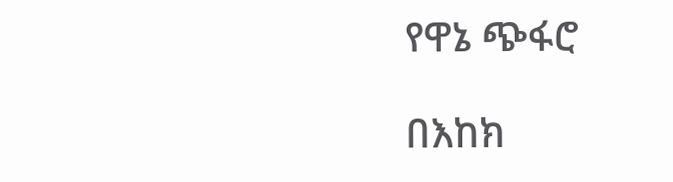የዋኔ ጭፋሮ

በእከክ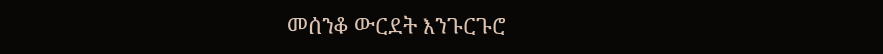መሰንቆ ውርደት እንጉርጉሮ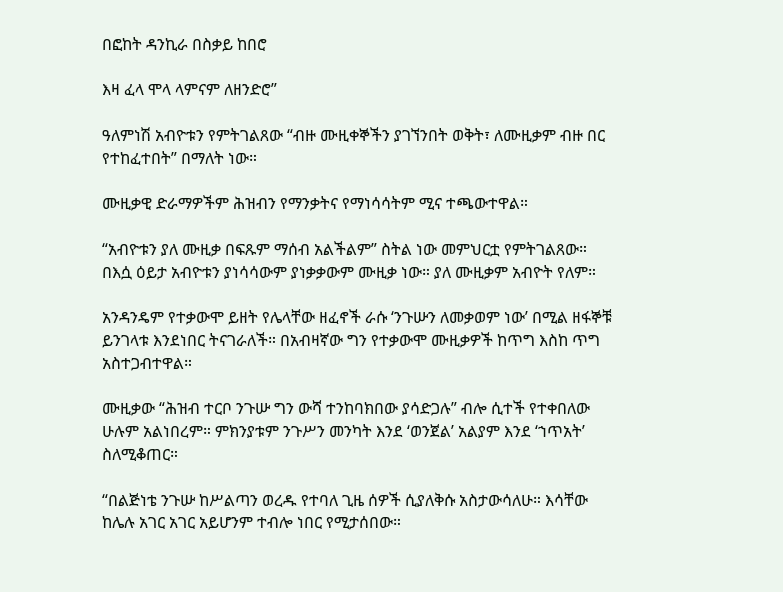በፎከት ዳንኪራ በስቃይ ከበሮ

እዛ ፈላ ሞላ ላምናም ለዘንድሮ”

ዓለምነሽ አብዮቱን የምትገልጸው “ብዙ ሙዚቀኞችን ያገኘንበት ወቅት፣ ለሙዚቃም ብዙ በር የተከፈተበት” በማለት ነው።

ሙዚቃዊ ድራማዎችም ሕዝብን የማንቃትና የማነሳሳትም ሚና ተጫውተዋል።

“አብዮቱን ያለ ሙዚቃ በፍጹም ማሰብ አልችልም” ስትል ነው መምህርቷ የምትገልጸው። በእሷ ዕይታ አብዮቱን ያነሳሳውም ያነቃቃውም ሙዚቃ ነው። ያለ ሙዚቃም አብዮት የለም።

አንዳንዴም የተቃውሞ ይዘት የሌላቸው ዘፈኖች ራሱ ‘ንጉሡን ለመቃወም ነው’ በሚል ዘፋኞቹ ይንገላቱ እንደነበር ትናገራለች። በአብዛኛው ግን የተቃውሞ ሙዚቃዎች ከጥግ እስከ ጥግ አስተጋብተዋል።

ሙዚቃው “ሕዝብ ተርቦ ንጉሡ ግን ውሻ ተንከባክበው ያሳድጋሉ” ብሎ ሲተች የተቀበለው ሁሉም አልነበረም። ምክንያቱም ንጉሥን መንካት እንደ ‘ወንጀል’ አልያም እንደ ‘ኀጥአት’ ስለሚቆጠር።

“በልጅነቴ ንጉሡ ከሥልጣን ወረዱ የተባለ ጊዜ ሰዎች ሲያለቅሱ አስታውሳለሁ። እሳቸው ከሌሉ አገር አገር አይሆንም ተብሎ ነበር የሚታሰበው።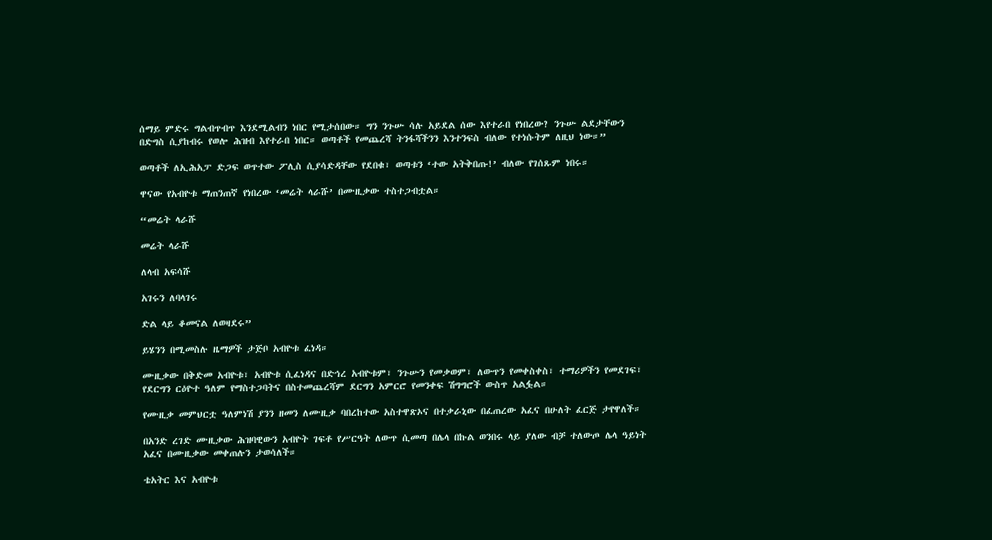ሰማይ ምድሩ ግልብጥብጥ እንደሚልብን ነበር የሚታሰበው። ግን ንጉሡ ሳሉ አይደል ሰው እየተራበ የነበረው? ንጉሡ ልደታቸውን በድግስ ሲያከብሩ የወሎ ሕዝብ እየተራበ ነበር። ወጣቶች የመጨረሻ ትንፋሻችንን እንተንፍስ ብለው የተነሱትም ለዚህ ነው።”

ወጣቶች ለኢሕአፓ ድጋፍ ወጥተው ፖሊስ ሲያሳድዳቸው የደበቁ፣ ወጣቱን ‘ተው አትቅበጡ!’ ብለው የገሰጹም ነበሩ።

ዋናው የአብዮቱ ማጠንጠኛ የነበረው ‘መሬት ላራሹ’ በሙዚቃው ተስተጋብቷል።

“መሬት ላራሹ

መሬት ላራሹ

ለላብ አፍሳሹ

አገሩን ለባላገሩ

ድል ላይ ቆመናል ለወዛደሩ”

ይሄንን በሚመስሉ ዜማዎች ታጅቦ አብዮቱ ፈነዳ።

ሙዚቃው በቅድመ አብዮቱ፣ አብዮቱ ሲፈነዳና በድኅረ አብዮቱም፣ ንጉሡን የመቃወም፣ ለውጥን የመቀስቀስ፣ ተማሪዎችን የመደገፍ፣ የደርግን ርዕዮተ ዓለም የማስተጋባትና በስተመጨረሻም ደርግን አምርሮ የመንቀፍ ሽግግሮች ውስጥ አልፏል።

የሙዚቃ መምህርቷ ዓለምነሽ ያንን ዘመን ለሙዚቃ ባበረከተው አስተዋጽኦና በተቃራኒው በፈጠረው አፈና በሁለት ፈርጅ ታየዋለች።

በአንድ ረገድ ሙዚቃው ሕዝባዊውን አብዮት ገፍቶ የሥርዓት ለውጥ ሲመጣ በሌላ በኩል ወንበሩ ላይ ያለው ብቻ ተለውጦ ሌላ ዓይነት አፈና በሙዚቃው መቀጠሉን ታወሳለች።

ቴአትር እና አብዮቱ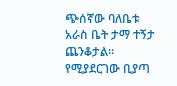ጭሰኛው ባለቤቱ አራስ ቤት ታማ ተኝታ ጨንቆታል። የሚያደርገው ቢያጣ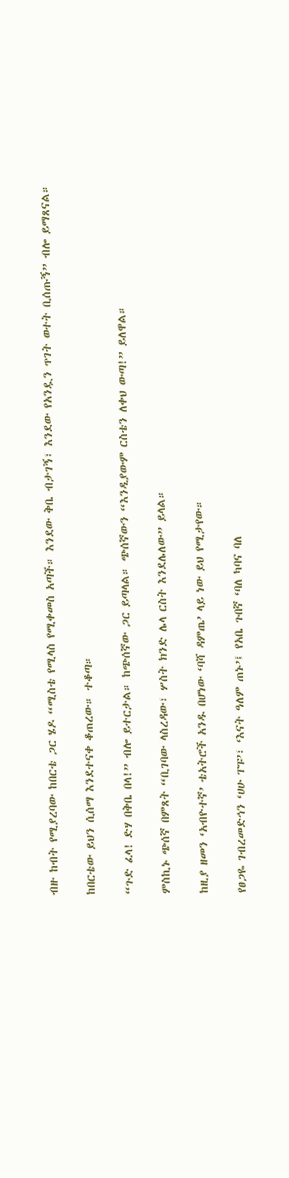ብዙ ከብት የሚያረባው ከበርቴ ጋር ሄዶ “ሚስቴ የሚላስ የሚቀመስ አጣች። እንደው ቅቤ ብታገኝ፣ እንደው የአንዷን ጥገት ወተት ቢሰጡኝ” ብሎ ይማጸናል።

ከበርቴው ይህን ሲሰማ እንደተናቀ ቆጠረው። ተቆጣ።

“ጉድ ፈላ! ድሃ በቅቤ በላ!” ብሎ ይተርታል። ከጭሰኛው ጋር ይጣላል። ጭሰኛውን “እንዲያውም ርስቴን ለቀህ ውጣ!” ይለዋል።

ምስኪኑ ጭሰኛ በምጸት “ቢገባው ላስረዳው፣ ሦስት ክንድ ሌላ ርስት እንደሌለው” ይላል።

ከዚያ ዘመን ‘አብዮተኛ’ ቴአትሮች አንዱ በሆነው ‘ባሻ ዳምጤ’ ላይ ነው ይህ የሚታየው።

የፀጋዬ ገብረመድኅን ‘ሀሁ ፐፑ’፣ ‘እናት ዓለም ጠኑ’፤ የአቤ ጉበኛ ‘ባለ ካባና ባለ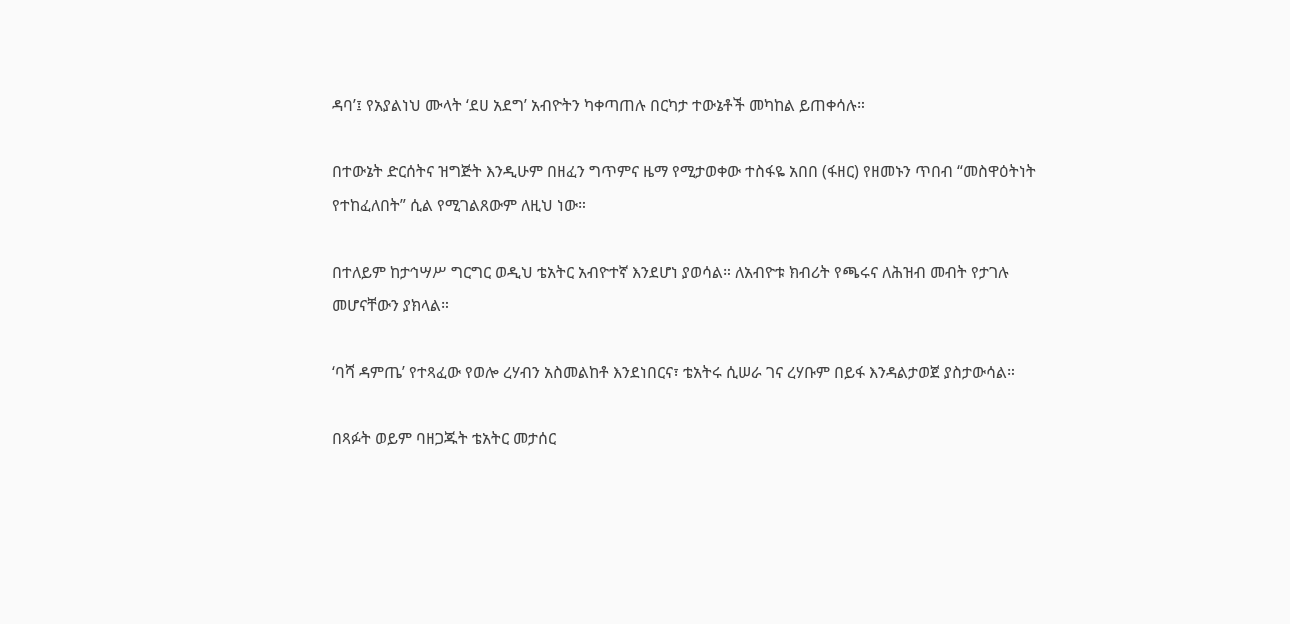ዳባ’፤ የአያልነህ ሙላት ‘ደሀ አደግ’ አብዮትን ካቀጣጠሉ በርካታ ተውኔቶች መካከል ይጠቀሳሉ።

በተውኔት ድርሰትና ዝግጅት እንዲሁም በዘፈን ግጥምና ዜማ የሚታወቀው ተስፋዬ አበበ (ፋዘር) የዘመኑን ጥበብ “መስዋዕትነት የተከፈለበት” ሲል የሚገልጸውም ለዚህ ነው።

በተለይም ከታኅሣሥ ግርግር ወዲህ ቴአትር አብዮተኛ እንደሆነ ያወሳል። ለአብዮቱ ክብሪት የጫሩና ለሕዝብ መብት የታገሉ መሆናቸውን ያክላል።

‘ባሻ ዳምጤ’ የተጻፈው የወሎ ረሃብን አስመልከቶ እንደነበርና፣ ቴአትሩ ሲሠራ ገና ረሃቡም በይፋ እንዳልታወጀ ያስታውሳል።

በጻፉት ወይም ባዘጋጁት ቴአትር መታሰር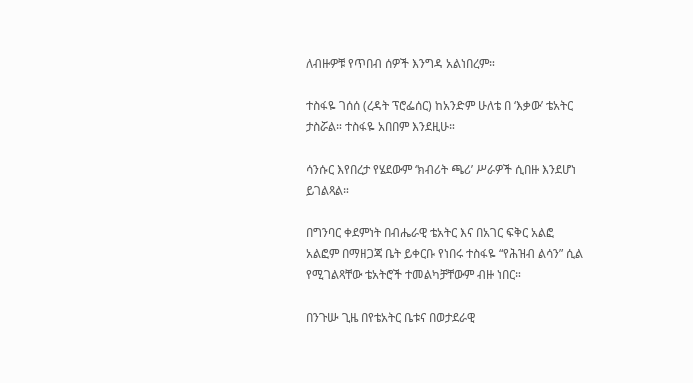ለብዙዎቹ የጥበብ ሰዎች እንግዳ አልነበረም።

ተስፋዬ ገሰሰ (ረዳት ፕሮፌሰር) ከአንድም ሁለቴ በ ‘እቃው’ ቴአትር ታስሯል። ተስፋዬ አበበም እንደዚሁ።

ሳንሱር እየበረታ የሄደውም ‘ክብሪት ጫሪ’ ሥራዎች ሲበዙ እንደሆነ ይገልጻል።

በግንባር ቀደምነት በብሔራዊ ቴአትር እና በአገር ፍቅር አልፎ አልፎም በማዘጋጃ ቤት ይቀርቡ የነበሩ ተስፋዬ “የሕዝብ ልሳን” ሲል የሚገልጻቸው ቴአትሮች ተመልካቻቸውም ብዙ ነበር።

በንጉሡ ጊዜ በየቴአትር ቤቱና በወታደራዊ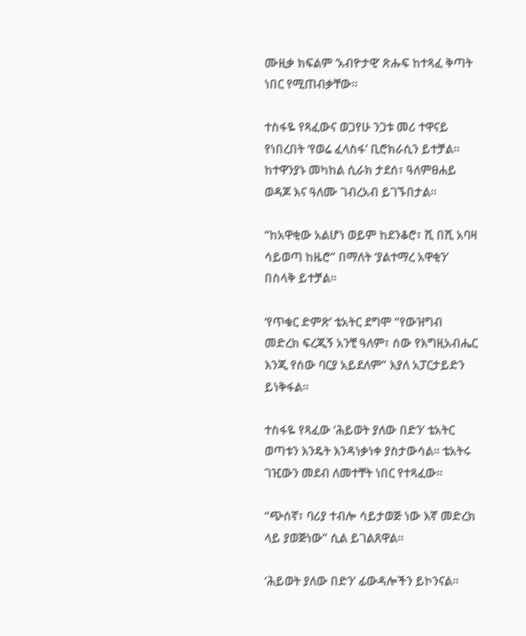ሙዚቃ ክፍልም ‘አብዮታዊ’ ጽሑፍ ከተጻፈ ቅጣት ነበር የሚጠብቃቸው።

ተስፋዬ የጻፈውና ወጋየሁ ንጋቱ መሪ ተዋናይ የነበረበት ‘የወሬ ፈላስፋ’ ቢሮክራሲን ይተቻል። ከተዋንያኑ መካከል ሲራክ ታደሰ፣ ዓለምፀሐይ ወዳጆ እና ዓለሙ ገብረአብ ይገኙበታል።

“ከአዋቂው አልሆነ ወይም ከደንቆሮ፣ ሺ በሺ አባዛ ሳይወጣ ከዜሮ” በማለት ‘ያልተማረ አዋቂን’ በስላቅ ይተቻል።

‘የጥቁር ድምጽ’ ቴአትር ደግሞ “የውዝግብ መድረክ ፍረጂኝ አንቺ ዓለም፣ ሰው የእግዚአብሔር እንጂ የሰው ባርያ አይደለም” እያለ አፓርታይድን ይነቅፋል።

ተስፋዬ የጻፈው ‘ሕይወት ያለው በድን’ ቴአትር ወጣቱን እንዴት እንዳነቃነቀ ያስታውሳል። ቴአትሩ ገዢውን መደብ ለመተቸት ነበር የተጻፈው።

“ጭሰኛ፣ ባሪያ ተብሎ ሳይታወጅ ነው እኛ መድረክ ላይ ያወጅነው” ሲል ይገልጸዋል።

‘ሕይወት ያለው በድን’ ፊውዳሎችን ይኮንናል።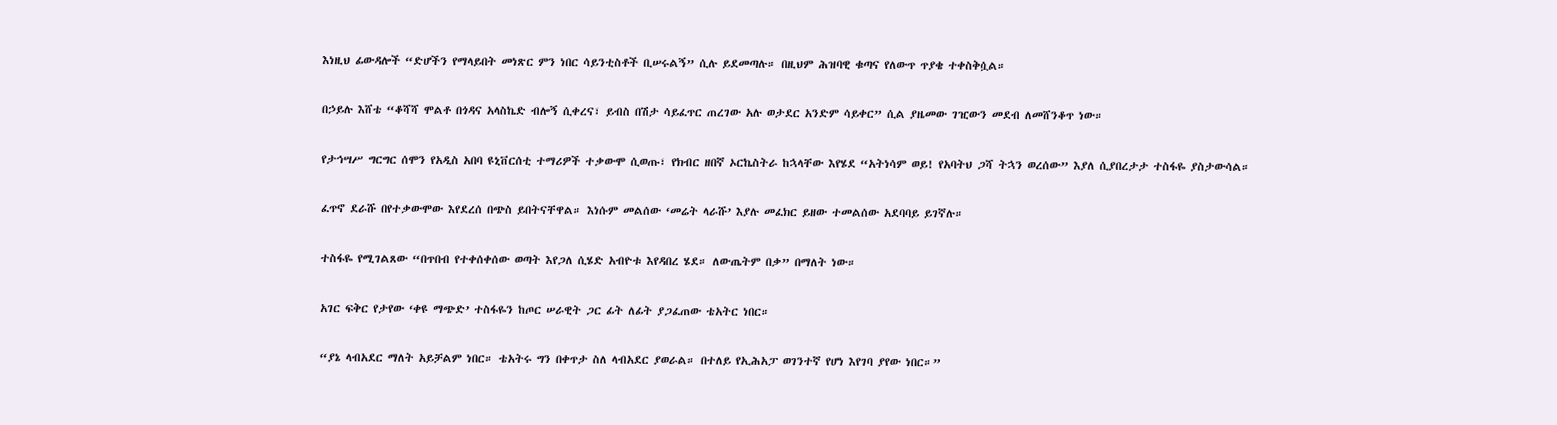እነዚህ ፊውዳሎች “ድሆችን የማላይበት መነጽር ምን ነበር ሳይንቲስቶች ቢሠሩልኝ” ሲሉ ይደመጣሉ። በዚህም ሕዝባዊ ቁጣና የለውጥ ጥያቄ ተቀስቅሷል።

በኃይሉ እሸቴ “ቆሻሻ ሞልቶ በጎዳና አላስኬድ ብሎኝ ሲቀረና፣ ይብስ በሽታ ሳይፈጥር ጠረገው አሉ ወታደር አንድም ሳይቀር” ሲል ያዜመው ገዢውን መደብ ለመሸንቆጥ ነው።

የታኅሣሥ ግርግር ሰሞን የአዲስ አበባ ዩኒቨርሰቲ ተማሪዎች ተቃውሞ ሲወጡ፣ የክብር ዘበኛ ኦርኬስትራ ከኋላቸው እየሄደ “አትነሳም ወይ! የአባትህ ጋሻ ትኋን ወረሰው” እያለ ሲያበረታታ ተስፋዬ ያስታውሳል።

ፈጥኖ ደራሹ በየተቃውሞው እየደረሰ በጭስ ይበትናቸዋል። እነሱም መልሰው ‘መሬት ላራሹ’ እያሉ መፈክር ይዘው ተመልሰው አደባባይ ይገኛሉ።

ተስፋዬ የሚገልጸው “በጥበብ የተቀሰቀሰው ወጣት እየጋለ ሲሄድ አብዮቱ እየዳበረ ሄደ። ለውጤትም በቃ” በማለት ነው።

አገር ፍቅር የታየው ‘ቀዩ ማጭድ’ ተስፋዬን ከጦር ሠራዊት ጋር ፊት ለፊት ያጋፈጠው ቴአትር ነበር።

“ያኔ ላብአደር ማለት አይቻልም ነበር። ቴአትሩ ግን በቀጥታ ስለ ላብአደር ያወራል። በተለይ የኢሕአፓ ወገንተኛ የሆነ እየገባ ያየው ነበር።”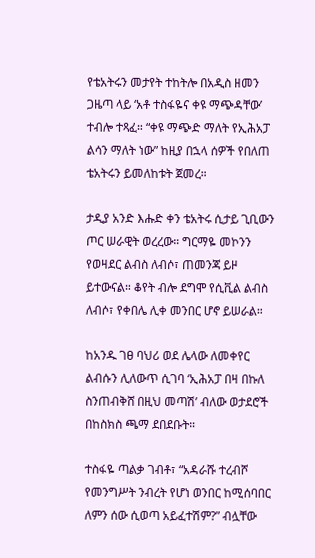የቴአትሩን መታየት ተከትሎ በአዲስ ዘመን ጋዜጣ ላይ ‘አቶ ተስፋዬና ቀዩ ማጭዳቸው’ ተብሎ ተጻፈ። “ቀዩ ማጭድ ማለት የኢሕአፓ ልሳን ማለት ነው” ከዚያ በኋላ ሰዎች የበለጠ ቴአትሩን ይመለከቱት ጀመረ።

ታዲያ አንድ እሑድ ቀን ቴአትሩ ሲታይ ጊቢውን ጦር ሠራዊት ወረረው። ግርማዬ መኮንን የወዛደር ልብስ ለብሶ፣ ጠመንጃ ይዞ ይተውናል። ቆየት ብሎ ደግሞ የሲቪል ልብስ ለብሶ፣ የቀበሌ ሊቀ መንበር ሆኖ ይሠራል።

ከአንዱ ገፀ ባህሪ ወደ ሌላው ለመቀየር ልብሱን ሊለውጥ ሲገባ ‘ኢሕአፓ በዛ በኩለ ስንጠብቅሸ በዚህ መጣሽ’ ብለው ወታደሮች በከስክስ ጫማ ደበደቡት።

ተስፋዬ ጣልቃ ገብቶ፣ “አዳራሹ ተረብሾ የመንግሥት ንብረት የሆነ ወንበር ከሚሰባበር ለምን ሰው ሲወጣ አይፈተሽም?” ብሏቸው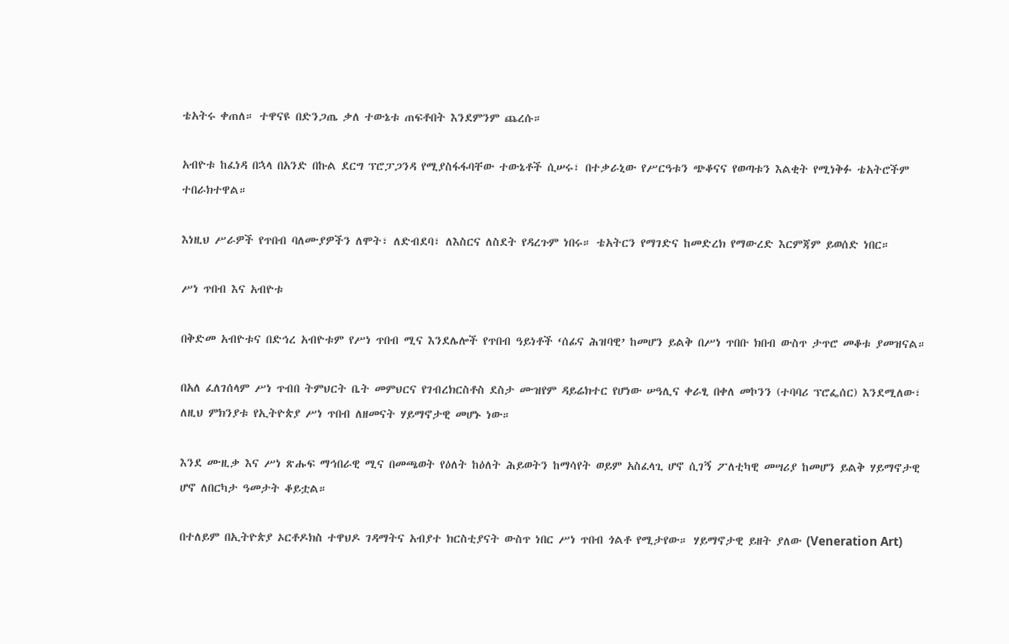ቴአትሩ ቀጠለ። ተዋናዩ በድንጋጤ ቃለ ተውኔቱ ጠፍቶበት እንደምንም ጨረሱ።

አብዮቱ ከፈነዳ በኋላ በአንድ በኩል ደርግ ፕሮፓጋንዳ የሚያስፋፋባቸው ተውኔቶች ሲሠሩ፣ በተቃራኒው የሥርዓቱን ጭቆናና የወጣቱን እልቂት የሚነቅፉ ቴአትሮችም ተበራክተዋል።

እነዚህ ሥራዎች የጥበብ ባለሙያዎችን ለሞት፣ ለድብደባ፣ ለእስርና ለስደት የዳረጉም ነበሩ። ቴአትርን የማገድና ከመድረክ የማውረድ እርምጃም ይወሰድ ነበር።

ሥነ ጥበብ እና አብዮቱ

በቅድመ አብዮቱና በድኅረ አብዮቱም የሥነ ጥበብ ሚና እንደሌሎች የጥበብ ዓይነቶች ‘ሰፊና ሕዝባዊ’ ከመሆን ይልቅ በሥነ ጥበቡ ክበብ ውስጥ ታጥሮ መቆቱ ያመዝናል።

በአለ ፈለገሰላም ሥነ ጥብበ ትምህርት ቤት መምህርና የገብረክርስቶስ ደስታ ሙዝየም ዳይሬክተር የሆነው ሠዓሊና ቀራፂ በቀለ መኮንን (ተባባሪ ፕሮፌሰር) እንደሚለው፣ ለዚህ ምክንያቱ የኢትዮጵያ ሥነ ጥበብ ለዘመናት ሃይማኖታዊ መሆኑ ነው።

እንደ ሙዚቃ እና ሥነ ጽሑፍ ማኅበራዊ ሚና በመጫወት የዕለት ከዕለት ሕይወትን ከማሳየት ወይም አስፈላጊ ሆኖ ሲገኝ ፖለቲካዊ መሣሪያ ከመሆን ይልቅ ሃይማኖታዊ ሆኖ ለበርካታ ዓመታት ቆይቷል።

በተለይም በኢትዮጵያ ኦርቶዶክስ ተዋህዶ ገዳማትና አብያተ ክርስቲያናት ውስጥ ነበር ሥነ ጥበብ ጎልቶ የሚታየው። ሃይማኖታዊ ይዘት ያለው (Veneration Art)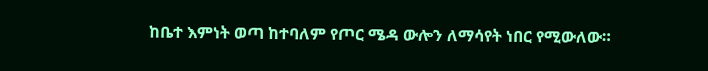ከቤተ እምነት ወጣ ከተባለም የጦር ሜዳ ውሎን ለማሳየት ነበር የሚውለው።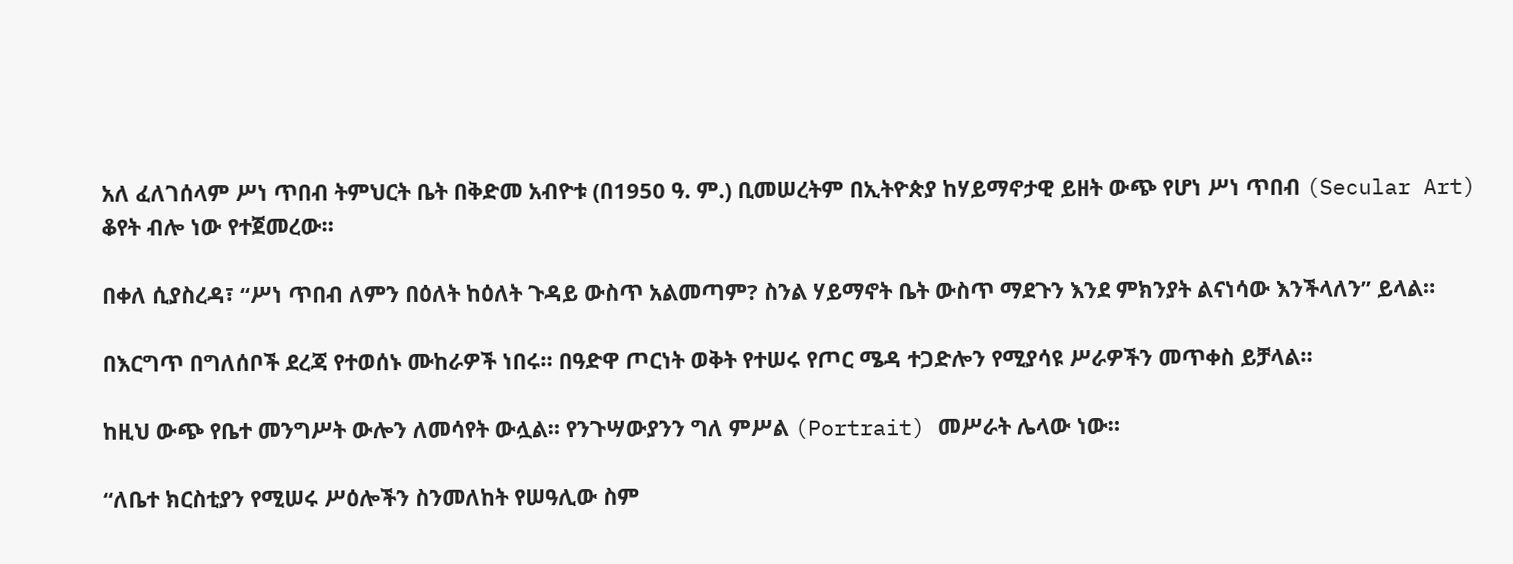አለ ፈለገሰላም ሥነ ጥበብ ትምህርት ቤት በቅድመ አብዮቱ (በ1950 ዓ. ም.) ቢመሠረትም በኢትዮጵያ ከሃይማኖታዊ ይዘት ውጭ የሆነ ሥነ ጥበብ (Secular Art) ቆየት ብሎ ነው የተጀመረው።

በቀለ ሲያስረዳ፣ “ሥነ ጥበብ ለምን በዕለት ከዕለት ጉዳይ ውስጥ አልመጣም? ስንል ሃይማኖት ቤት ውስጥ ማደጉን እንደ ምክንያት ልናነሳው እንችላለን” ይላል።

በእርግጥ በግለሰቦች ደረጃ የተወሰኑ ሙከራዎች ነበሩ። በዓድዋ ጦርነት ወቅት የተሠሩ የጦር ሜዳ ተጋድሎን የሚያሳዩ ሥራዎችን መጥቀስ ይቻላል።

ከዚህ ውጭ የቤተ መንግሥት ውሎን ለመሳየት ውሏል። የንጉሣውያንን ግለ ምሥል (Portrait) መሥራት ሌላው ነው።

“ለቤተ ክርስቲያን የሚሠሩ ሥዕሎችን ስንመለከት የሠዓሊው ስም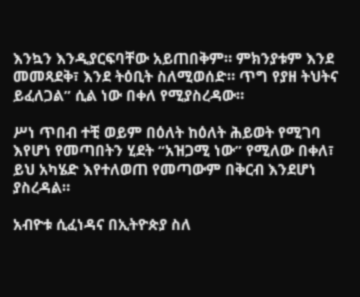እንኳን እንዲያርፍባቸው አይጠበቅም። ምክንያቱም እንደ መመጻደቅ፣ እንደ ትዕቢት ስለሚወሰድ። ጥግ የያዘ ትህትና ይፈለጋል” ሲል ነው በቀለ የሚያስረዳው።

ሥነ ጥበብ ተቺ ወይም በዕለት ከዕለት ሕይወት የሚገባ እየሆነ የመጣበትን ሂደት “አዝጋሚ ነው” የሚለው በቀለ፣ ይህ አካሄድ እየተለወጠ የመጣውም በቅርብ እንደሆነ ያስረዳል።

አብዮቱ ሲፈነዳና በኢትዮጵያ ስለ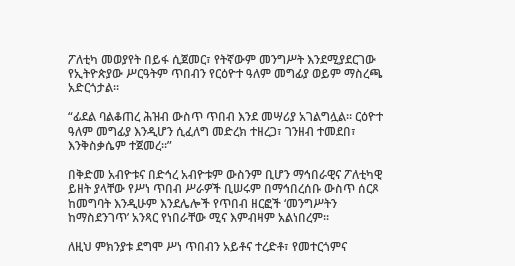ፖለቲካ መወያየት በይፋ ሲጀመር፣ የትኛውም መንግሥት እንደሚያደርገው የኢትዮጵያው ሥርዓትም ጥበብን የርዕዮተ ዓለም መግፊያ ወይም ማስረጫ አድርጎታል።

“ፊደል ባልቆጠረ ሕዝብ ውስጥ ጥበብ እንደ መሣሪያ አገልግሏል። ርዕዮተ ዓለም መግፊያ እንዲሆን ሲፈለግ መድረክ ተዘረጋ፣ ገንዘብ ተመደበ፣ እንቅስቃሴም ተጀመረ።”

በቅድመ አብዮቱና በድኅረ አብዮቱም ውስንም ቢሆን ማኅበራዊና ፖለቲካዊ ይዘት ያላቸው የሥነ ጥበብ ሥራዎች ቢሠሩም በማኅበረሰቡ ውስጥ ሰርጾ ከመግባት እንዲሁም እንደሌሎች የጥበብ ዘርፎች ‘መንግሥትን ከማስደንገጥ’ አንጻር የነበራቸው ሚና እምብዛም አልነበረም።

ለዚህ ምክንያቱ ደግሞ ሥነ ጥበብን አይቶና ተረድቶ፣ የመተርጎምና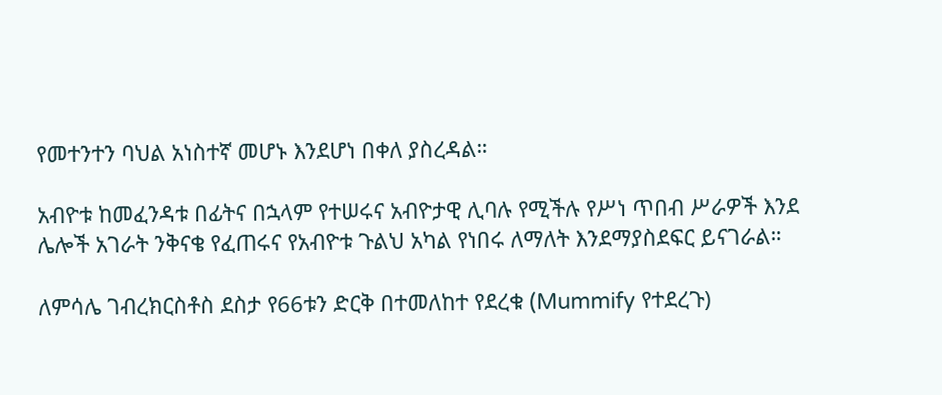የመተንተን ባህል አነስተኛ መሆኑ እንደሆነ በቀለ ያስረዳል።

አብዮቱ ከመፈንዳቱ በፊትና በኋላም የተሠሩና አብዮታዊ ሊባሉ የሚችሉ የሥነ ጥበብ ሥራዎች እንደ ሌሎች አገራት ንቅናቄ የፈጠሩና የአብዮቱ ጉልህ አካል የነበሩ ለማለት እንደማያስደፍር ይናገራል።

ለምሳሌ ገብረክርስቶስ ደስታ የ66ቱን ድርቅ በተመለከተ የደረቁ (Mummify የተደረጉ)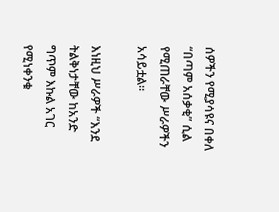ሰዎችን የሚያሳዩና በቀለ “በጣም አሰቃቂ” ሲል የሚጠራቸው ሥራዎችን አሳይቷል።

እነዚህ ሥራዎች “እንደ ትልቅነታቸው ከአንድ ግጥም እኩል አገር የሚነቀንቁ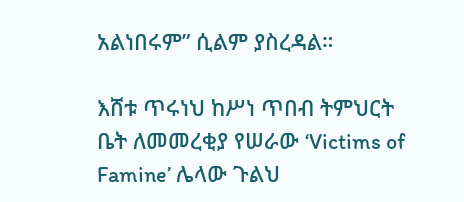አልነበሩም” ሲልም ያስረዳል።

እሸቱ ጥሩነህ ከሥነ ጥበብ ትምህርት ቤት ለመመረቂያ የሠራው ‘Victims of Famine’ ሌላው ጉልህ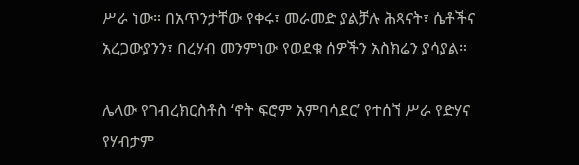ሥራ ነው። በአጥንታቸው የቀሩ፣ መራመድ ያልቻሉ ሕጻናት፣ ሴቶችና አረጋውያንን፣ በረሃብ መንምነው የወደቁ ሰዎችን አስክሬን ያሳያል።

ሌላው የገብረክርስቶስ ‘ኖት ፍሮም አምባሳደር’ የተሰኘ ሥራ የድሃና የሃብታም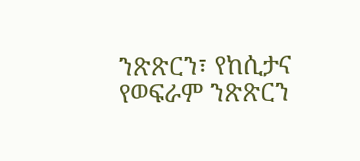ንጽጽርን፣ የከሲታና የወፍራም ንጽጽርን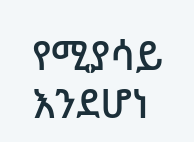የሚያሳይ እንደሆነ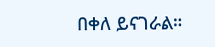በቀለ ይናገራል።